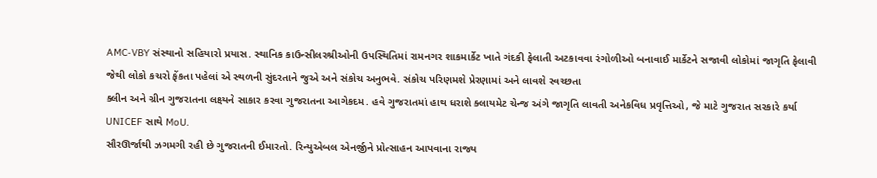AMC-VBY સંસ્થાનો સહિયારો પ્રયાસ. સ્થાનિક કાઉન્સીલરશ્રીઓની ઉપસ્થિતિમાં રામનગર શાકમાર્કેટ ખાતે ગંદકી ફેલાતી અટકાવવા રંગોળીઓ બનાવાઈ માર્કેટને સજાવી લોકોમાં જાગૃતિ ફેલાવી જેથી લોકો કચરો ફેંકતા પહેલાં એ સ્થળની સુંદરતાને જુએ અને સંકોચ અનુભવે. સંકોચ પરિણમશે પ્રેરણામાં અને લાવશે સ્વચ્છતા
ક્લીન અને ગ્રીન ગુજરાતના લક્ષ્યને સાકાર કરવા ગુજરાતના આગેકદમ. હવે ગુજરાતમાં હાથ ધરાશે ક્લાયમેટ ચેન્જ અંગે જાગૃતિ લાવતી અનેકવિધ પ્રવૃત્તિઓ, જે માટે ગુજરાત સરકારે કર્યા UNICEF સાથે MoU.
સૌરઊર્જાથી ઝગમગી રહી છે ગુજરાતની ઈમારતો. રિન્યુએબલ એનર્જીને પ્રોત્સાહન આપવાના રાજ્ય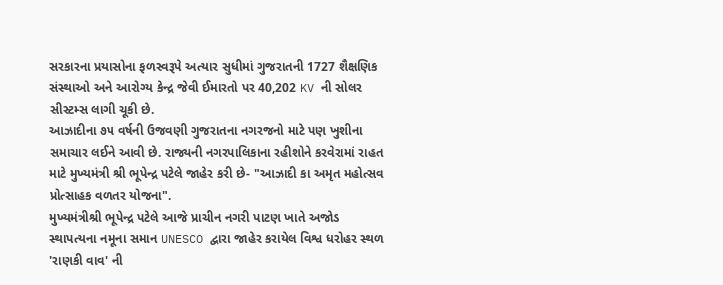સરકારના પ્રયાસોના ફળસ્વરૂપે અત્યાર સુધીમાં ગુજરાતની 1727 શૈક્ષણિક સંસ્થાઓ અને આરોગ્ય કેન્દ્ર જેવી ઈમારતો પર 40,202 KV ની સોલર સીસ્ટમ્સ લાગી ચૂકી છે.
આઝાદીના ૭૫ વર્ષની ઉજવણી ગુજરાતના નગરજનો માટે પણ ખુશીના સમાચાર લઈને આવી છે. રાજ્યની નગરપાલિકાના રહીશોને કરવેરામાં રાહત માટે મુખ્યમંત્રી શ્રી ભૂપેન્દ્ર પટેલે જાહેર કરી છે- "આઝાદી કા અમૃત મહોત્સવ પ્રોત્સાહક વળતર યોજના".
મુખ્યમંત્રીશ્રી ભૂપેન્દ્ર પટેલે આજે પ્રાચીન નગરી પાટણ ખાતે અજોડ સ્થાપત્યના નમૂના સમાન UNESCO દ્વારા જાહેર કરાયેલ વિશ્વ ધરોહર સ્થળ 'રાણકી વાવ' ની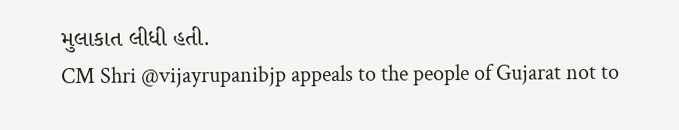મુલાકાત લીધી હતી.
CM Shri @vijayrupanibjp appeals to the people of Gujarat not to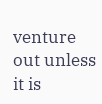venture out unless it is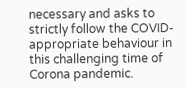necessary and asks to strictly follow the COVID-appropriate behaviour in this challenging time of Corona pandemic.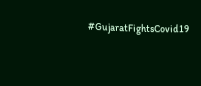#GujaratFightsCovid19